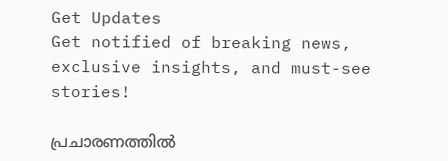Get Updates
Get notified of breaking news, exclusive insights, and must-see stories!

പ്രചാരണത്തില്‍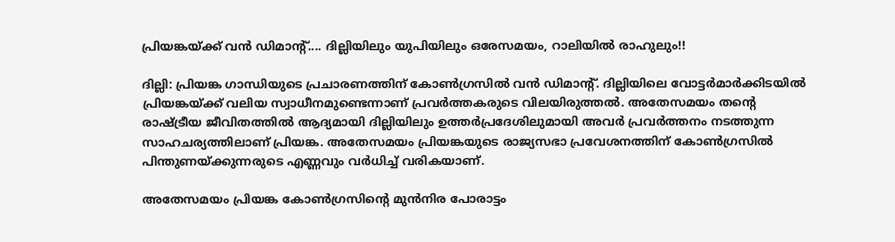പ്രിയങ്കയ്ക്ക് വന്‍ ഡിമാന്റ്.... ദില്ലിയിലും യുപിയിലും ഒരേസമയം, റാലിയില്‍ രാഹുലും!!

ദില്ലി: പ്രിയങ്ക ഗാന്ധിയുടെ പ്രചാരണത്തിന് കോണ്‍ഗ്രസില്‍ വന്‍ ഡിമാന്റ്. ദില്ലിയിലെ വോട്ടര്‍മാര്‍ക്കിടയില്‍ പ്രിയങ്കയ്ക്ക് വലിയ സ്വാധീനമുണ്ടെന്നാണ് പ്രവര്‍ത്തകരുടെ വിലയിരുത്തല്‍. അതേസമയം തന്റെ രാഷ്ട്രീയ ജീവിതത്തില്‍ ആദ്യമായി ദില്ലിയിലും ഉത്തര്‍പ്രദേശിലുമായി അവര്‍ പ്രവര്‍ത്തനം നടത്തുന്ന സാഹചര്യത്തിലാണ് പ്രിയങ്ക. അതേസമയം പ്രിയങ്കയുടെ രാജ്യസഭാ പ്രവേശനത്തിന് കോണ്‍ഗ്രസില്‍ പിന്തുണയ്ക്കുന്നരുടെ എണ്ണവും വര്‍ധിച്ച് വരികയാണ്.

അതേസമയം പ്രിയങ്ക കോണ്‍ഗ്രസിന്റെ മുന്‍നിര പോരാട്ടം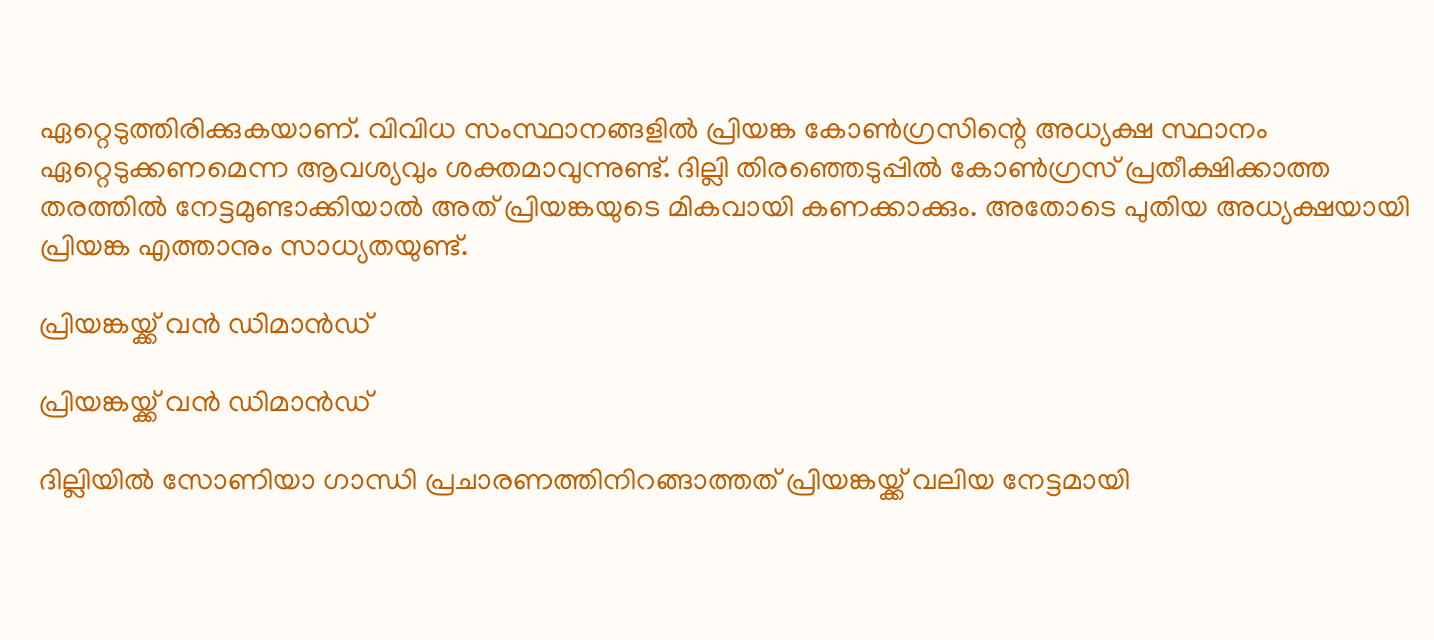ഏറ്റെടുത്തിരിക്കുകയാണ്. വിവിധ സംസ്ഥാനങ്ങളില്‍ പ്രിയങ്ക കോണ്‍ഗ്രസിന്റെ അധ്യക്ഷ സ്ഥാനം ഏറ്റെടുക്കണമെന്ന ആവശ്യവും ശക്തമാവുന്നുണ്ട്. ദില്ലി തിരഞ്ഞെടുപ്പില്‍ കോണ്‍ഗ്രസ് പ്രതീക്ഷിക്കാത്ത തരത്തില്‍ നേട്ടമുണ്ടാക്കിയാല്‍ അത് പ്രിയങ്കയുടെ മികവായി കണക്കാക്കും. അതോടെ പുതിയ അധ്യക്ഷയായി പ്രിയങ്ക എത്താനും സാധ്യതയുണ്ട്.

പ്രിയങ്കയ്ക്ക് വന്‍ ഡിമാന്‍ഡ്

പ്രിയങ്കയ്ക്ക് വന്‍ ഡിമാന്‍ഡ്

ദില്ലിയില്‍ സോണിയാ ഗാന്ധി പ്രചാരണത്തിനിറങ്ങാത്തത് പ്രിയങ്കയ്ക്ക് വലിയ നേട്ടമായി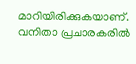മാറിയിരിക്കുകയാണ്. വനിതാ പ്രചാരകരില്‍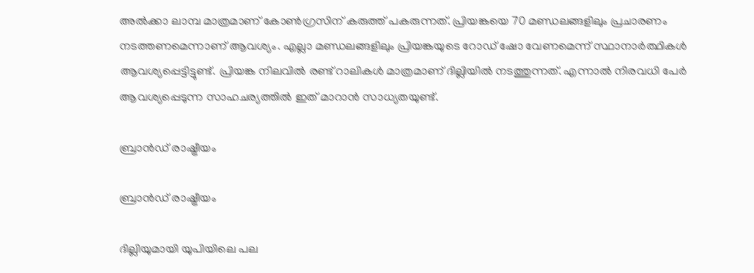അല്‍ക്കാ ലാമ്പ മാത്രമാണ് കോണ്‍ഗ്രസിന് കരുത്ത് പകരുന്നത്. പ്രിയങ്കയെ 70 മണ്ഡലങ്ങളിലും പ്രചാരണം നടത്തണമെന്നാണ് ആവശ്യം. എല്ലാ മണ്ഡലങ്ങളിലും പ്രിയങ്കയുടെ റോഡ് ഷോ വേണമെന്ന് സ്ഥാനാര്‍ത്ഥികള്‍ ആവശ്യപ്പെട്ടിട്ടുണ്ട്. പ്രിയങ്ക നിലവില്‍ രണ്ട് റാലികള്‍ മാത്രമാണ് ദില്ലിയില്‍ നടത്തുന്നത്. എന്നാല്‍ നിരവധി പേര്‍ ആവശ്യപ്പെടുന്ന സാഹചര്യത്തില്‍ ഇത് മാറാന്‍ സാധ്യതയുണ്ട്.

ബ്രാന്‍ഡ് രാഷ്ട്രീയം

ബ്രാന്‍ഡ് രാഷ്ട്രീയം

ദില്ലിയുമായി യുപിയിലെ പല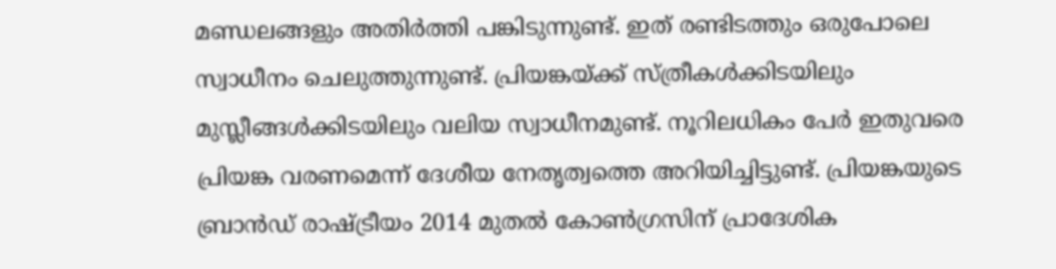മണ്ഡലങ്ങളും അതിര്‍ത്തി പങ്കിടുന്നുണ്ട്. ഇത് രണ്ടിടത്തും ഒരുപോലെ സ്വാധീനം ചെലുത്തുന്നുണ്ട്. പ്രിയങ്കയ്ക്ക് സ്ത്രീകള്‍ക്കിടയിലും മുസ്ലീങ്ങള്‍ക്കിടയിലും വലിയ സ്വാധീനമുണ്ട്. നൂറിലധികം പേര്‍ ഇതുവരെ പ്രിയങ്ക വരണമെന്ന് ദേശീയ നേതൃത്വത്തെ അറിയിച്ചിട്ടുണ്ട്. പ്രിയങ്കയുടെ ബ്രാന്‍ഡ് രാഷ്ട്രീയം 2014 മുതല്‍ കോണ്‍ഗ്രസിന് പ്രാദേശിക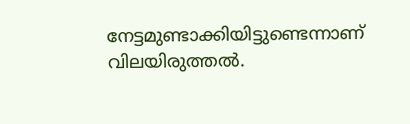നേട്ടമുണ്ടാക്കിയിട്ടുണ്ടെന്നാണ് വിലയിരുത്തല്‍.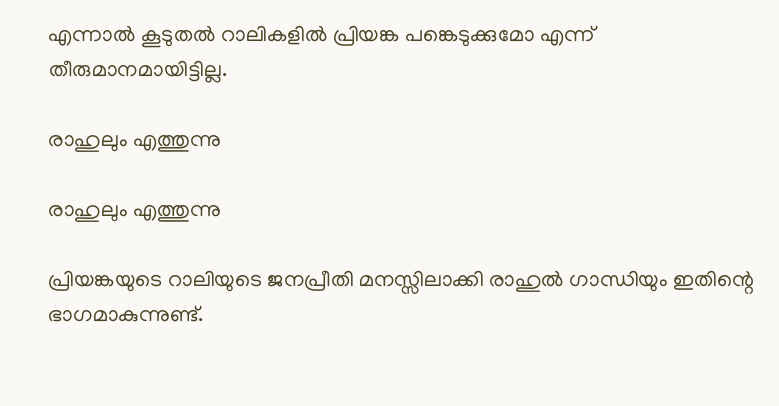എന്നാല്‍ കൂടുതല്‍ റാലികളില്‍ പ്രിയങ്ക പങ്കെടുക്കുമോ എന്ന് തീരുമാനമായിട്ടില്ല.

രാഹുലും എത്തുന്നു

രാഹുലും എത്തുന്നു

പ്രിയങ്കയുടെ റാലിയുടെ ജനപ്രീതി മനസ്സിലാക്കി രാഹുല്‍ ഗാന്ധിയും ഇതിന്റെ ഭാഗമാകുന്നുണ്ട്.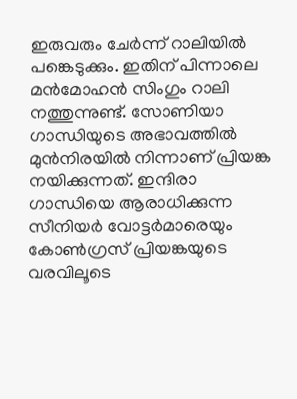ഇരുവരും ചേര്‍ന്ന് റാലിയില്‍ പങ്കെടുക്കും. ഇതിന് പിന്നാലെ മന്‍മോഹന്‍ സിംഗും റാലി നത്തുന്നുണ്ട്. സോണിയാ ഗാന്ധിയുടെ അഭാവത്തില്‍ മുന്‍നിരയില്‍ നിന്നാണ് പ്രിയങ്ക നയിക്കുന്നത്. ഇന്ദിരാ ഗാന്ധിയെ ആരാധിക്കുന്ന സീനിയര്‍ വോട്ടര്‍മാരെയും കോണ്‍ഗ്രസ് പ്രിയങ്കയുടെ വരവിലൂടെ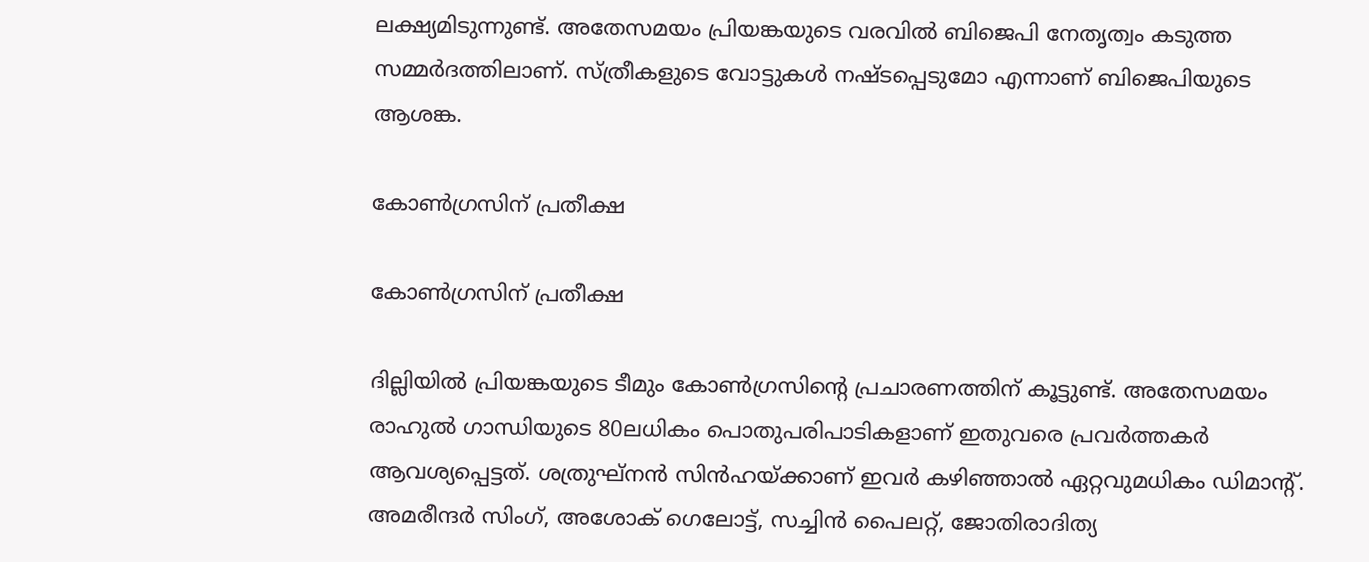ലക്ഷ്യമിടുന്നുണ്ട്. അതേസമയം പ്രിയങ്കയുടെ വരവില്‍ ബിജെപി നേതൃത്വം കടുത്ത സമ്മര്‍ദത്തിലാണ്. സ്ത്രീകളുടെ വോട്ടുകള്‍ നഷ്ടപ്പെടുമോ എന്നാണ് ബിജെപിയുടെ ആശങ്ക.

കോണ്‍ഗ്രസിന് പ്രതീക്ഷ

കോണ്‍ഗ്രസിന് പ്രതീക്ഷ

ദില്ലിയില്‍ പ്രിയങ്കയുടെ ടീമും കോണ്‍ഗ്രസിന്റെ പ്രചാരണത്തിന് കൂട്ടുണ്ട്. അതേസമയം രാഹുല്‍ ഗാന്ധിയുടെ 80ലധികം പൊതുപരിപാടികളാണ് ഇതുവരെ പ്രവര്‍ത്തകര്‍ ആവശ്യപ്പെട്ടത്. ശത്രുഘ്‌നന്‍ സിന്‍ഹയ്ക്കാണ് ഇവര്‍ കഴിഞ്ഞാല്‍ ഏറ്റവുമധികം ഡിമാന്റ്. അമരീന്ദര്‍ സിംഗ്, അശോക് ഗെലോട്ട്, സച്ചിന്‍ പൈലറ്റ്, ജോതിരാദിത്യ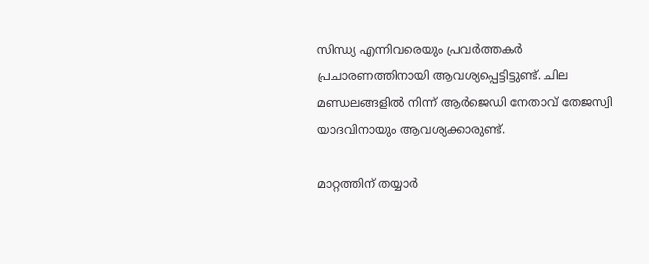സിന്ധ്യ എന്നിവരെയും പ്രവര്‍ത്തകര്‍ പ്രചാരണത്തിനായി ആവശ്യപ്പെട്ടിട്ടുണ്ട്. ചില മണ്ഡലങ്ങളില്‍ നിന്ന് ആര്‍ജെഡി നേതാവ് തേജസ്വി യാദവിനായും ആവശ്യക്കാരുണ്ട്.

മാറ്റത്തിന് തയ്യാര്‍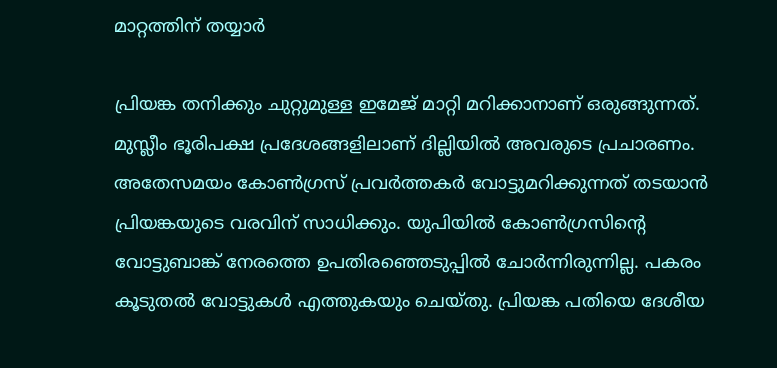മാറ്റത്തിന് തയ്യാര്‍

പ്രിയങ്ക തനിക്കും ചുറ്റുമുള്ള ഇമേജ് മാറ്റി മറിക്കാനാണ് ഒരുങ്ങുന്നത്. മുസ്ലീം ഭൂരിപക്ഷ പ്രദേശങ്ങളിലാണ് ദില്ലിയില്‍ അവരുടെ പ്രചാരണം. അതേസമയം കോണ്‍ഗ്രസ് പ്രവര്‍ത്തകര്‍ വോട്ടുമറിക്കുന്നത് തടയാന്‍ പ്രിയങ്കയുടെ വരവിന് സാധിക്കും. യുപിയില്‍ കോണ്‍ഗ്രസിന്റെ വോട്ടുബാങ്ക് നേരത്തെ ഉപതിരഞ്ഞെടുപ്പില്‍ ചോര്‍ന്നിരുന്നില്ല. പകരം കൂടുതല്‍ വോട്ടുകള്‍ എത്തുകയും ചെയ്തു. പ്രിയങ്ക പതിയെ ദേശീയ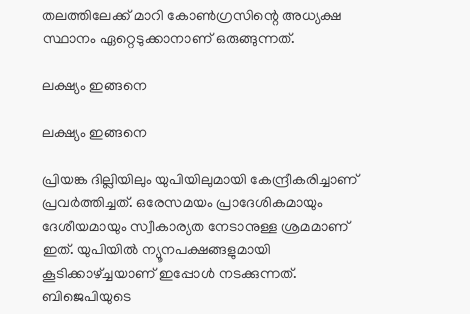തലത്തിലേക്ക് മാറി കോണ്‍ഗ്രസിന്റെ അധ്യക്ഷ സ്ഥാനം ഏറ്റെടുക്കാനാണ് ഒരുങ്ങുന്നത്.

ലക്ഷ്യം ഇങ്ങനെ

ലക്ഷ്യം ഇങ്ങനെ

പ്രിയങ്ക ദില്ലിയിലും യുപിയിലുമായി കേന്ദ്രീകരിച്ചാണ് പ്രവര്‍ത്തിച്ചത്. ഒരേസമയം പ്രാദേശികമായും ദേശീയമായും സ്വീകാര്യത നേടാനുള്ള ശ്രമമാണ് ഇത്. യുപിയില്‍ ന്യൂനപക്ഷങ്ങളുമായി കൂടിക്കാഴ്ച്ചയാണ് ഇപ്പോള്‍ നടക്കുന്നത്. ബിജെപിയുടെ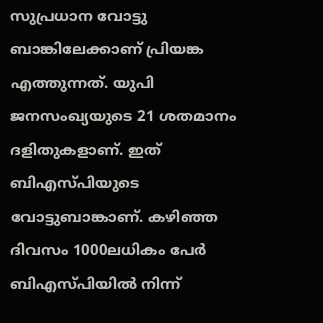സുപ്രധാന വോട്ടു ബാങ്കിലേക്കാണ് പ്രിയങ്ക എത്തുന്നത്. യുപി ജനസംഖ്യയുടെ 21 ശതമാനം ദളിതുകളാണ്. ഇത് ബിഎസ്പിയുടെ വോട്ടുബാങ്കാണ്. കഴിഞ്ഞ ദിവസം 1000ലധികം പേര്‍ ബിഎസ്പിയില്‍ നിന്ന്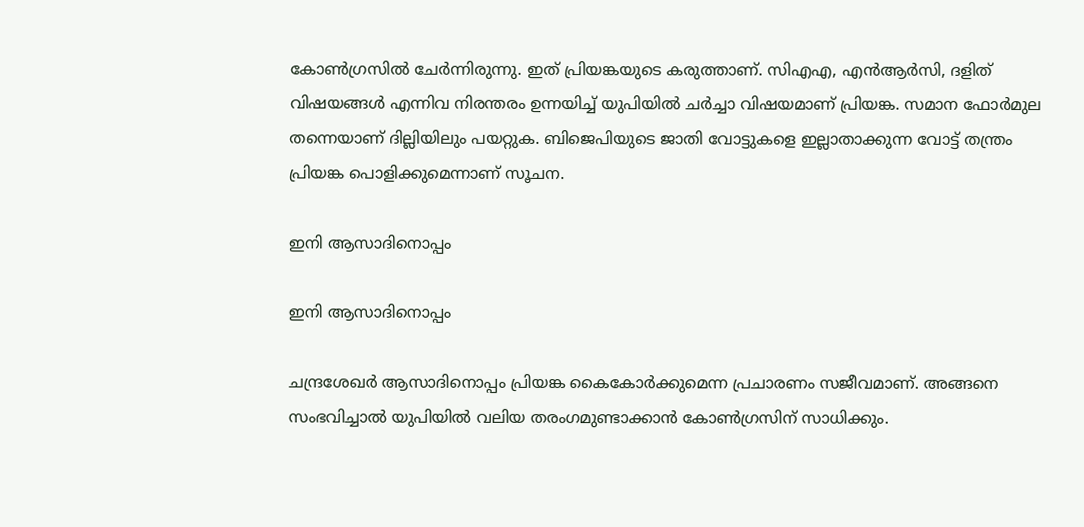കോണ്‍ഗ്രസില്‍ ചേര്‍ന്നിരുന്നു. ഇത് പ്രിയങ്കയുടെ കരുത്താണ്. സിഎഎ, എന്‍ആര്‍സി, ദളിത് വിഷയങ്ങള്‍ എന്നിവ നിരന്തരം ഉന്നയിച്ച് യുപിയില്‍ ചര്‍ച്ചാ വിഷയമാണ് പ്രിയങ്ക. സമാന ഫോര്‍മുല തന്നെയാണ് ദില്ലിയിലും പയറ്റുക. ബിജെപിയുടെ ജാതി വോട്ടുകളെ ഇല്ലാതാക്കുന്ന വോട്ട് തന്ത്രം പ്രിയങ്ക പൊളിക്കുമെന്നാണ് സൂചന.

ഇനി ആസാദിനൊപ്പം

ഇനി ആസാദിനൊപ്പം

ചന്ദ്രശേഖര്‍ ആസാദിനൊപ്പം പ്രിയങ്ക കൈകോര്‍ക്കുമെന്ന പ്രചാരണം സജീവമാണ്. അങ്ങനെ സംഭവിച്ചാല്‍ യുപിയില്‍ വലിയ തരംഗമുണ്ടാക്കാന്‍ കോണ്‍ഗ്രസിന് സാധിക്കും.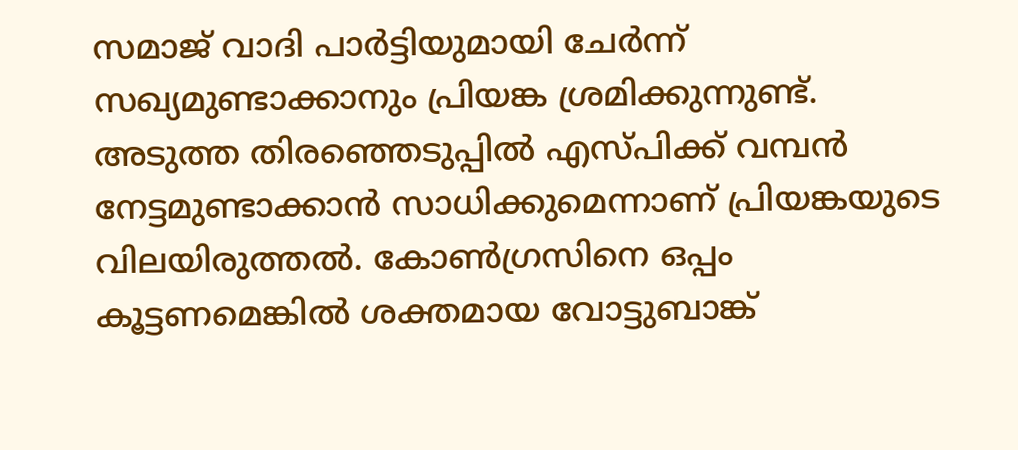സമാജ് വാദി പാര്‍ട്ടിയുമായി ചേര്‍ന്ന് സഖ്യമുണ്ടാക്കാനും പ്രിയങ്ക ശ്രമിക്കുന്നുണ്ട്. അടുത്ത തിരഞ്ഞെടുപ്പില്‍ എസ്പിക്ക് വമ്പന്‍ നേട്ടമുണ്ടാക്കാന്‍ സാധിക്കുമെന്നാണ് പ്രിയങ്കയുടെ വിലയിരുത്തല്‍. കോണ്‍ഗ്രസിനെ ഒപ്പം കൂട്ടണമെങ്കില്‍ ശക്തമായ വോട്ടുബാങ്ക്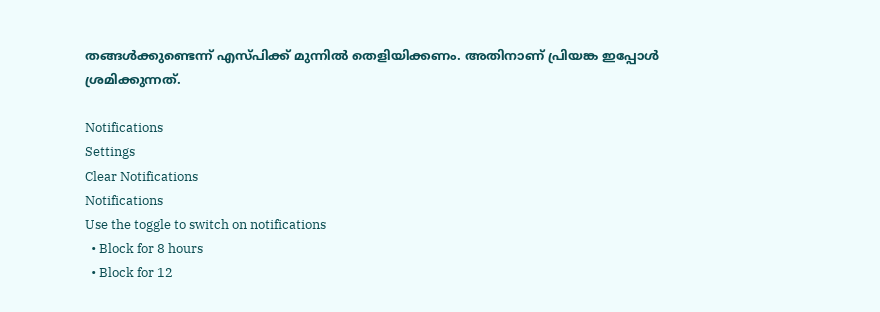തങ്ങള്‍ക്കുണ്ടെന്ന് എസ്പിക്ക് മുന്നില്‍ തെളിയിക്കണം. അതിനാണ് പ്രിയങ്ക ഇപ്പോള്‍ ശ്രമിക്കുന്നത്.

Notifications
Settings
Clear Notifications
Notifications
Use the toggle to switch on notifications
  • Block for 8 hours
  • Block for 12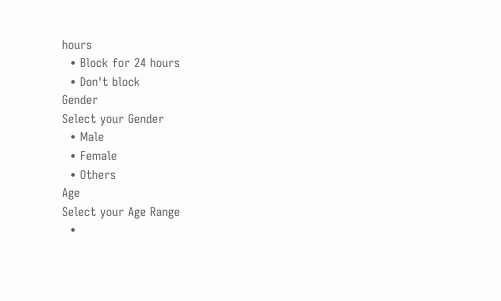hours
  • Block for 24 hours
  • Don't block
Gender
Select your Gender
  • Male
  • Female
  • Others
Age
Select your Age Range
  •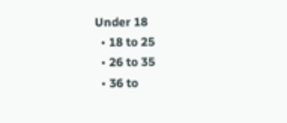Under 18
  • 18 to 25
  • 26 to 35
  • 36 to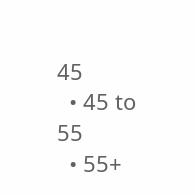45
  • 45 to 55
  • 55+